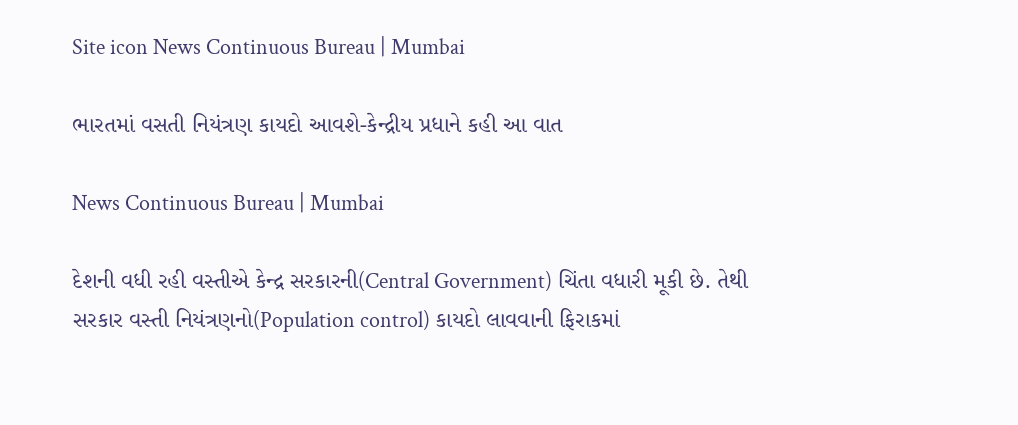Site icon News Continuous Bureau | Mumbai

ભારતમાં વસતી નિયંત્રણ કાયદો આવશે-કેન્દ્રીય પ્રધાને કહી આ વાત

News Continuous Bureau | Mumbai

દેશની વધી રહી વસ્તીએ કેન્દ્ર સરકારની(Central Government) ચિંતા વધારી મૂકી છે. તેથી સરકાર વસ્તી નિયંત્રણનો(Population control) કાયદો લાવવાની ફિરાકમાં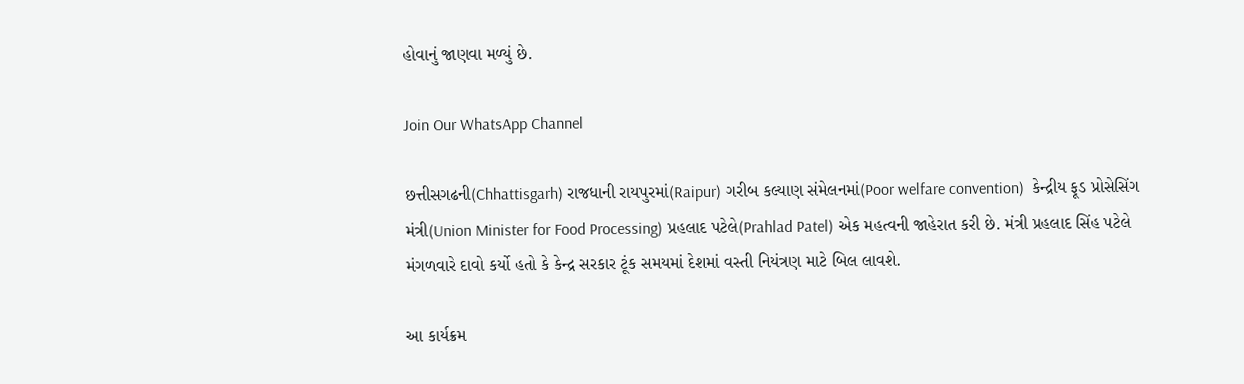હોવાનું જાણવા મળ્યું છે.

Join Our WhatsApp Channel

છત્તીસગઢની(Chhattisgarh) રાજધાની રાયપુરમાં(Raipur) ગરીબ કલ્યાણ સંમેલનમાં(Poor welfare convention)  કેન્દ્રીય ફૂડ પ્રોસેસિંગ મંત્રી(Union Minister for Food Processing) પ્રહલાદ પટેલે(Prahlad Patel) એક મહત્વની જાહેરાત કરી છે. મંત્રી પ્રહલાદ સિંહ પટેલે મંગળવારે દાવો કર્યો હતો કે કેન્દ્ર સરકાર ટૂંક સમયમાં દેશમાં વસ્તી નિયંત્રણ માટે બિલ લાવશે.

આ કાર્યક્રમ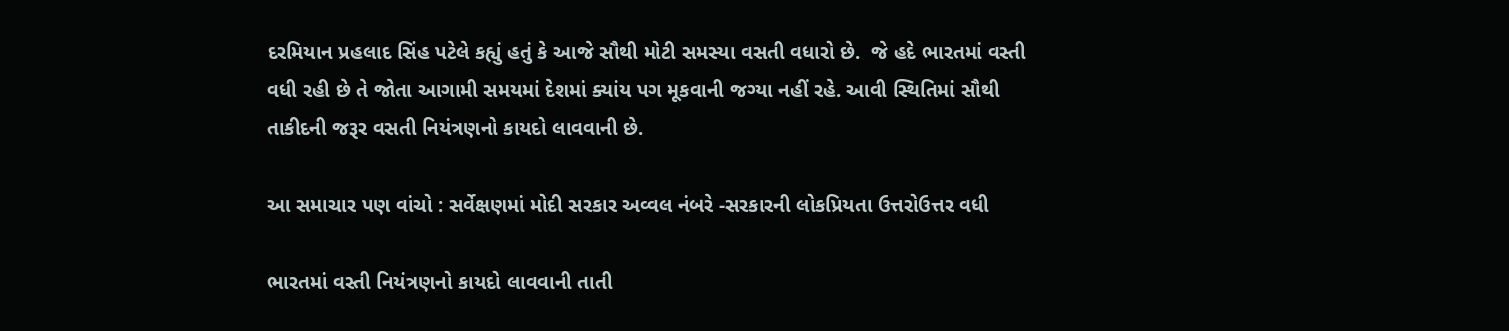દરમિયાન પ્રહલાદ સિંહ પટેલે કહ્યું હતું કે આજે સૌથી મોટી સમસ્યા વસતી વધારો છે.  જે હદે ભારતમાં વસ્તી વધી રહી છે તે જોતા આગામી સમયમાં દેશમાં ક્યાંય પગ મૂકવાની જગ્યા નહીં રહે. આવી સ્થિતિમાં સૌથી તાકીદની જરૂર વસતી નિયંત્રણનો કાયદો લાવવાની છે.

આ સમાચાર પણ વાંચો : સર્વેક્ષણમાં મોદી સરકાર અવ્વલ નંબરે -સરકારની લોકપ્રિયતા ઉત્તરોઉત્તર વધી

ભારતમાં વસ્તી નિયંત્રણનો કાયદો લાવવાની તાતી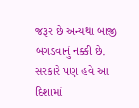જરૂર છે અન્યથા બાજી બગડવાનું નક્કી છે. સરકારે પણ હવે આ દિશામાં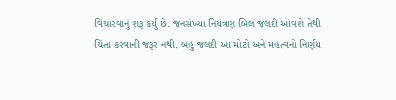વિચારવાનું શરૂ કર્યું છે. જનસંખ્યા નિયંત્રણ બિલ જલદી આવશે તેથી ચિંતા કરવાની જરૂર નથી. બહુ જલદી આ મોટો અને મહત્વનો નિર્ણય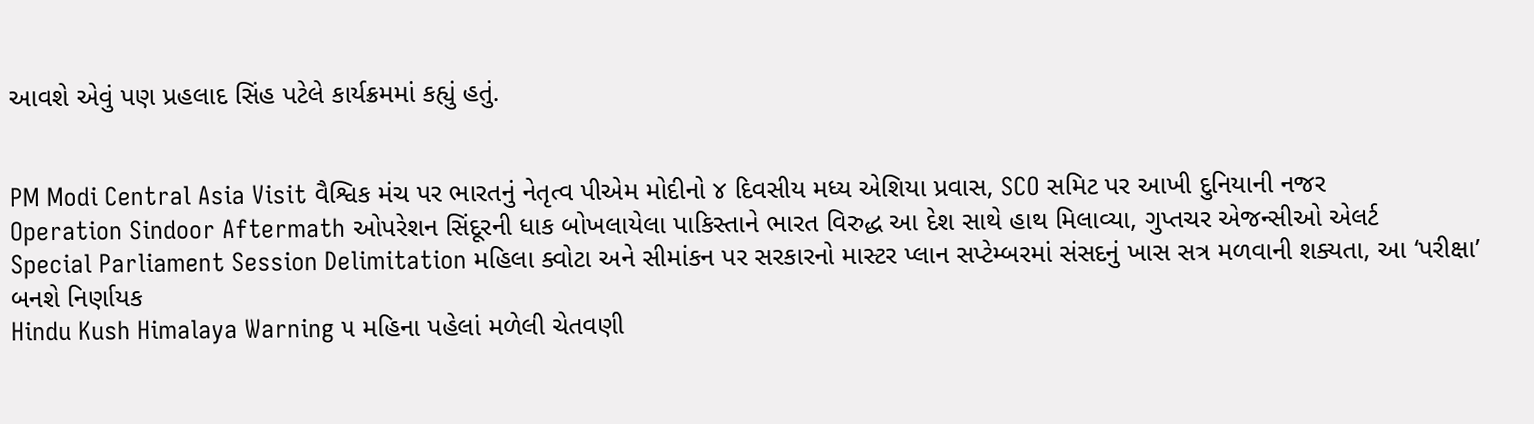આવશે એવું પણ પ્રહલાદ સિંહ પટેલે કાર્યક્રમમાં કહ્યું હતું.


PM Modi Central Asia Visit વૈશ્વિક મંચ પર ભારતનું નેતૃત્વ પીએમ મોદીનો ૪ દિવસીય મધ્ય એશિયા પ્રવાસ, SCO સમિટ પર આખી દુનિયાની નજર
Operation Sindoor Aftermath ઓપરેશન સિંદૂરની ધાક બોખલાયેલા પાકિસ્તાને ભારત વિરુદ્ધ આ દેશ સાથે હાથ મિલાવ્યા, ગુપ્તચર એજન્સીઓ એલર્ટ
Special Parliament Session Delimitation મહિલા ક્વોટા અને સીમાંકન પર સરકારનો માસ્ટર પ્લાન સપ્ટેમ્બરમાં સંસદનું ખાસ સત્ર મળવાની શક્યતા, આ ‘પરીક્ષા’ બનશે નિર્ણાયક
Hindu Kush Himalaya Warning ૫ મહિના પહેલાં મળેલી ચેતવણી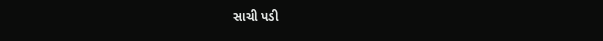સાચી પડી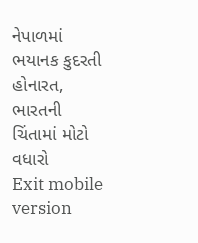નેપાળમાં ભયાનક કુદરતી હોનારત, ભારતની ચિંતામાં મોટો વધારો
Exit mobile version